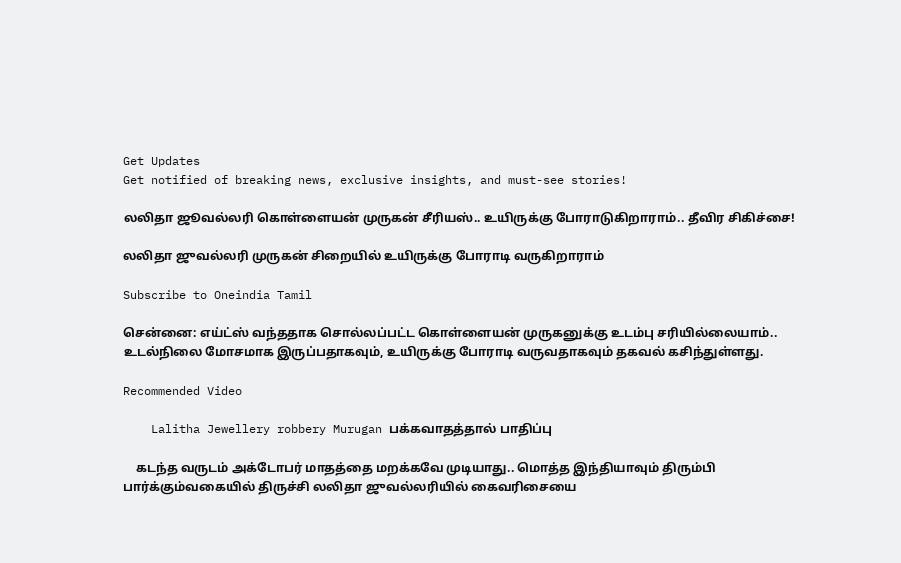Get Updates
Get notified of breaking news, exclusive insights, and must-see stories!

லலிதா ஜூவல்லரி கொள்ளையன் முருகன் சீரியஸ்.. உயிருக்கு போராடுகிறாராம்.. தீவிர சிகிச்சை!

லலிதா ஜுவல்லரி முருகன் சிறையில் உயிருக்கு போராடி வருகிறாராம்

Subscribe to Oneindia Tamil

சென்னை: எய்ட்ஸ் வந்ததாக சொல்லப்பட்ட கொள்ளையன் முருகனுக்கு உடம்பு சரியில்லையாம்.. உடல்நிலை மோசமாக இருப்பதாகவும், உயிருக்கு போராடி வருவதாகவும் தகவல் கசிந்துள்ளது.

Recommended Video

    Lalitha Jewellery robbery Murugan பக்கவாதத்தால் பாதிப்பு

    கடந்த வருடம் அக்டோபர் மாதத்தை மறக்கவே முடியாது.. மொத்த இந்தியாவும் திரும்பி பார்க்கும்வகையில் திருச்சி லலிதா ஜுவல்லரியில் கைவரிசையை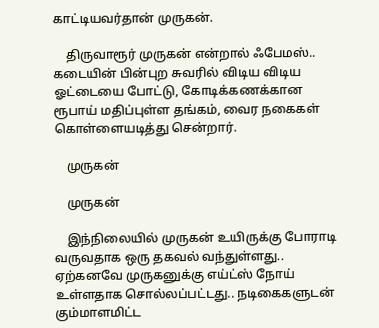காட்டியவர்தான் முருகன்.

    திருவாரூர் முருகன் என்றால் ஃபேமஸ்.. கடையின் பின்புற சுவரில் விடிய விடிய ஓட்டையை போட்டு, கோடிக்கணக்கான ரூபாய் மதிப்புள்ள தங்கம், வைர நகைகள் கொள்ளையடித்து சென்றார்.

    முருகன்

    முருகன்

    இந்நிலையில் முருகன் உயிருக்கு போராடி வருவதாக ஒரு தகவல் வந்துள்ளது.. ஏற்கனவே முருகனுக்கு எய்ட்ஸ் நோய் உள்ளதாக சொல்லப்பட்டது.. நடிகைகளுடன் கும்மாளமிட்ட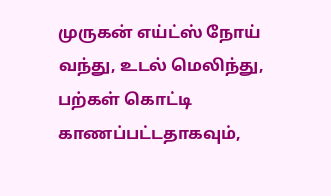முருகன் எய்ட்ஸ் நோய் வந்து, உடல் மெலிந்து, பற்கள் கொட்டி காணப்பட்டதாகவும்,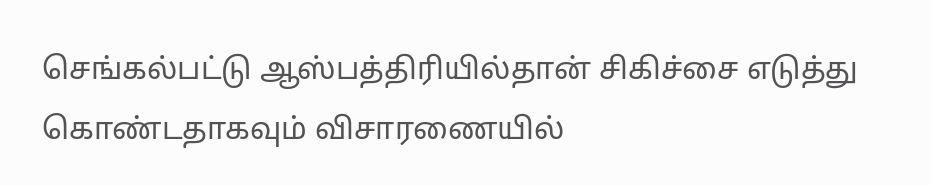செங்கல்பட்டு ஆஸ்பத்திரியில்தான் சிகிச்சை எடுத்து கொண்டதாகவும் விசாரணையில்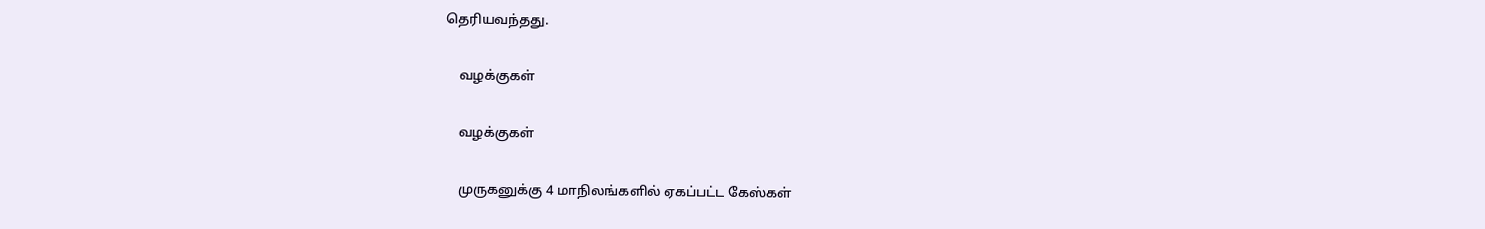தெரியவந்தது.

    வழக்குகள்

    வழக்குகள்

    முருகனுக்கு 4 மாநிலங்களில் ஏகப்பட்ட கேஸ்கள்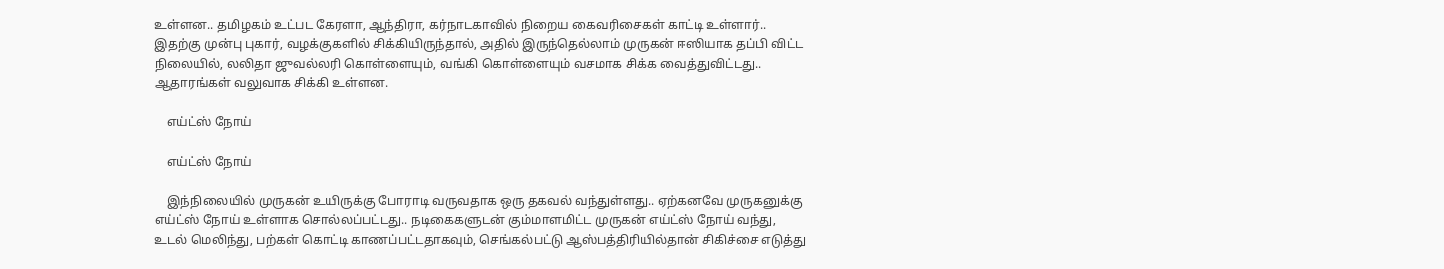உள்ளன.. தமிழகம் உட்பட கேரளா, ஆந்திரா, கர்நாடகாவில் நிறைய கைவரிசைகள் காட்டி உள்ளார்.. இதற்கு முன்பு புகார், வழக்குகளில் சிக்கியிருந்தால், அதில் இருந்தெல்லாம் முருகன் ஈஸியாக தப்பி விட்ட நிலையில், லலிதா ஜுவல்லரி கொள்ளையும், வங்கி கொள்ளையும் வசமாக சிக்க வைத்துவிட்டது.. ஆதாரங்கள் வலுவாக சிக்கி உள்ளன.

    எய்ட்ஸ் நோய்

    எய்ட்ஸ் நோய்

    இந்நிலையில் முருகன் உயிருக்கு போராடி வருவதாக ஒரு தகவல் வந்துள்ளது.. ஏற்கனவே முருகனுக்கு எய்ட்ஸ் நோய் உள்ளாக சொல்லப்பட்டது.. நடிகைகளுடன் கும்மாளமிட்ட முருகன் எய்ட்ஸ் நோய் வந்து, உடல் மெலிந்து, பற்கள் கொட்டி காணப்பட்டதாகவும், செங்கல்பட்டு ஆஸ்பத்திரியில்தான் சிகிச்சை எடுத்து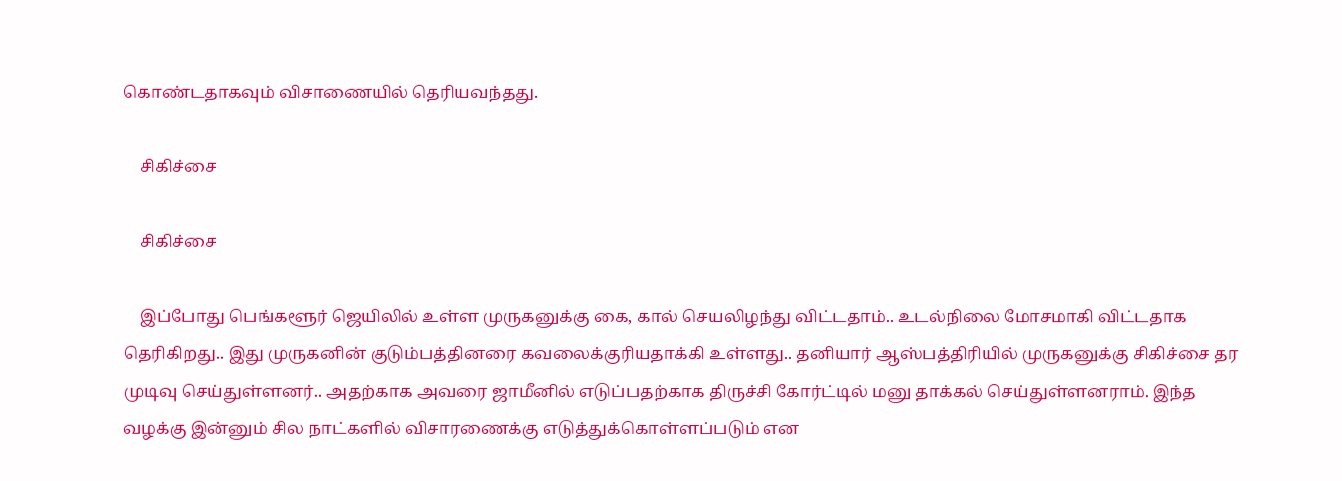கொண்டதாகவும் விசாணையில் தெரியவந்தது.

    சிகிச்சை

    சிகிச்சை

    இப்போது பெங்களூர் ஜெயிலில் உள்ள முருகனுக்கு கை, கால் செயலிழந்து விட்டதாம்.. உடல்நிலை மோசமாகி விட்டதாக தெரிகிறது.. இது முருகனின் குடும்பத்தினரை கவலைக்குரியதாக்கி உள்ளது.. தனியார் ஆஸ்பத்திரியில் முருகனுக்கு சிகிச்சை தர முடிவு செய்துள்ளனர்.. அதற்காக அவரை ஜாமீனில் எடுப்பதற்காக திருச்சி கோர்ட்டில் மனு தாக்கல் செய்துள்ளனராம். இந்த வழக்கு இன்னும் சில நாட்களில் விசாரணைக்கு எடுத்துக்கொள்ளப்படும் என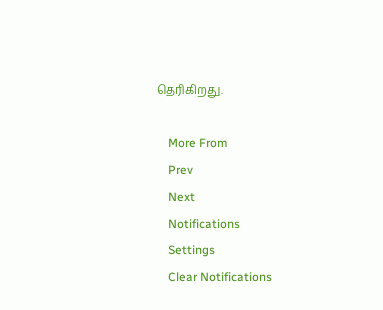தெரிகிறது.

    More From
    Prev
    Next
    Notifications
    Settings
    Clear Notifications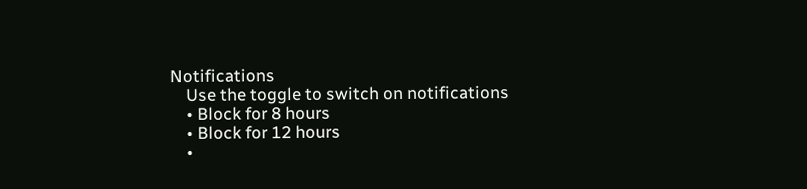Notifications
    Use the toggle to switch on notifications
    • Block for 8 hours
    • Block for 12 hours
    •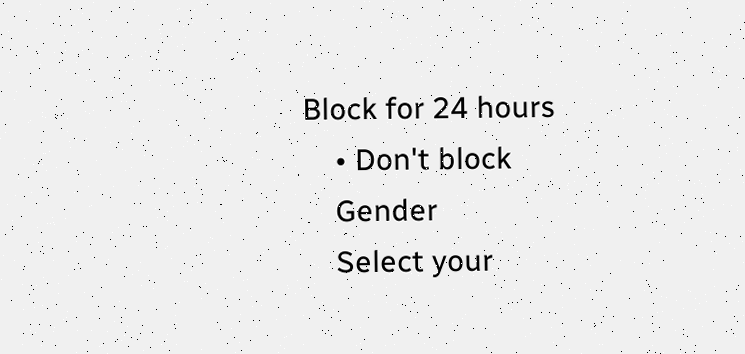Block for 24 hours
    • Don't block
    Gender
    Select your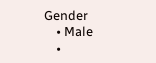Gender
    • Male
    •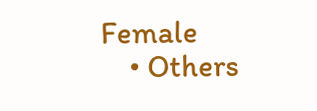Female
    • Others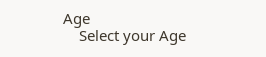Age
    Select your Age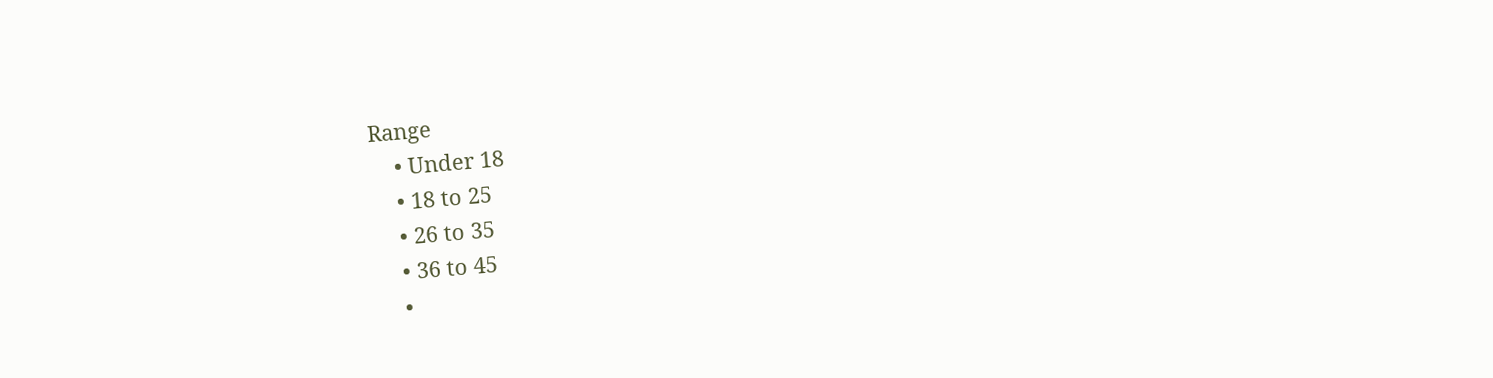Range
    • Under 18
    • 18 to 25
    • 26 to 35
    • 36 to 45
    •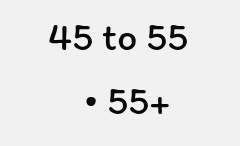45 to 55
    • 55+